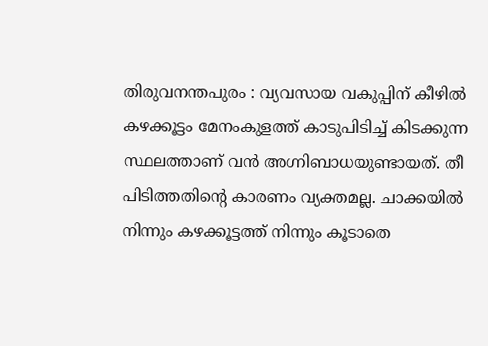തിരുവനന്തപുരം : വ്യവസായ വകുപ്പിന് കീഴിൽ കഴക്കൂട്ടം മേനംകുളത്ത് കാടുപിടിച്ച് കിടക്കുന്ന സ്ഥലത്താണ് വൻ അഗ്നിബാധയുണ്ടായത്. തീ പിടിത്തതിന്റെ കാരണം വ്യക്തമല്ല. ചാക്കയിൽ നിന്നും കഴക്കൂട്ടത്ത് നിന്നും കൂടാതെ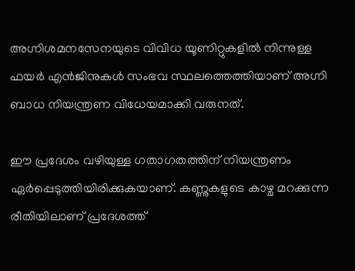അഗ്നിശമനസേനയുടെ വിവിധ യൂണിറ്റുകളിൽ നിന്നുള്ള ഫയർ എൻജിനുകൾ സംഭവ സ്ഥലത്തെത്തിയാണ് അഗ്നി ബാധ നിയന്ത്രണ വിധേയമാക്കി വരുനത്.

ഈ പ്രദേശം വഴിയുള്ള ഗതാഗതത്തിന് നിയന്ത്രണം ഏർപ്പെടുത്തിയിരിക്കുകയാണ്. കണ്ണുകളുടെ കാഴ്ച മറക്കുന്ന രീതിയിലാണ് പ്രദേശത്ത്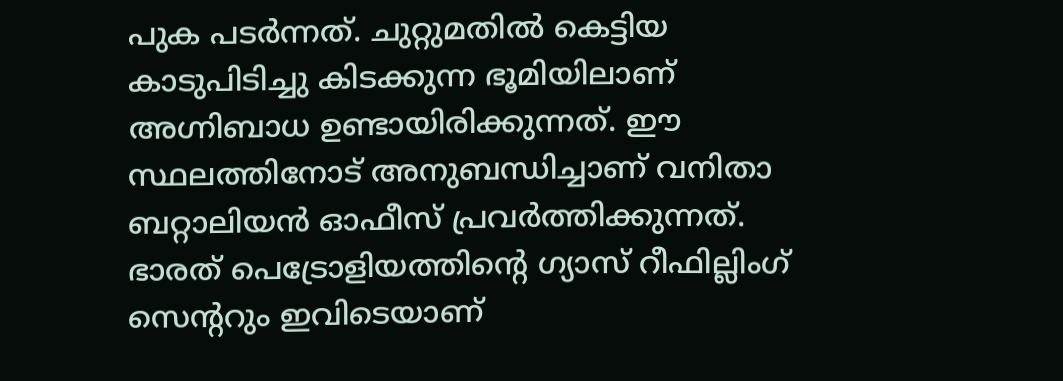പുക പടർന്നത്. ചുറ്റുമതിൽ കെട്ടിയ കാടുപിടിച്ചു കിടക്കുന്ന ഭൂമിയിലാണ് അഗ്നിബാധ ഉണ്ടായിരിക്കുന്നത്. ഈ സ്ഥലത്തിനോട് അനുബന്ധിച്ചാണ് വനിതാ ബറ്റാലിയൻ ഓഫീസ് പ്രവർത്തിക്കുന്നത്. ഭാരത് പെട്രോളിയത്തിന്റെ ഗ്യാസ് റീഫില്ലിംഗ് സെന്ററും ഇവിടെയാണ്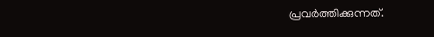പ്രവർത്തിക്കുന്നത്.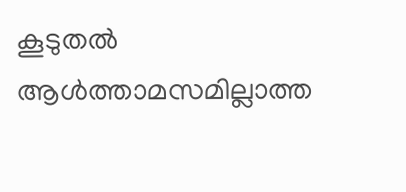കൂടുതൽ ആൾത്താമസമില്ലാത്ത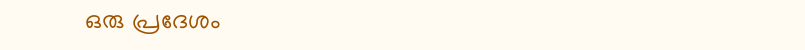ഒരു പ്രദേശം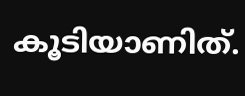കൂടിയാണിത്.